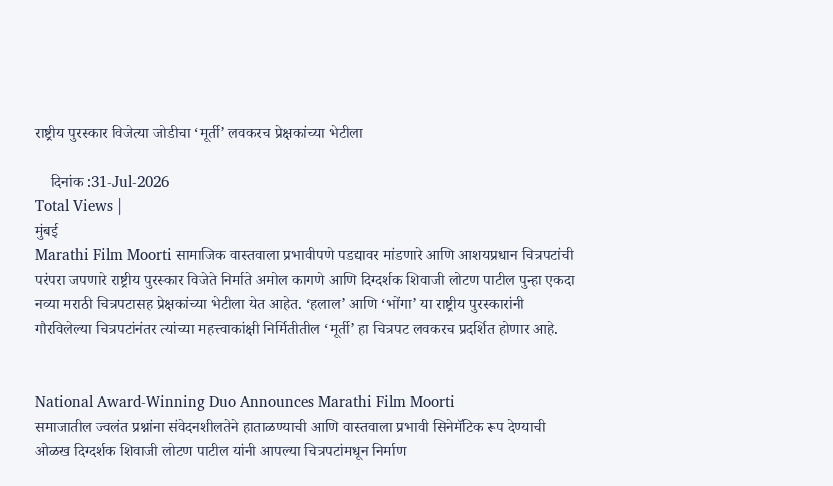राष्ट्रीय पुरस्कार विजेत्या जोडीचा ‘मूर्ती’ लवकरच प्रेक्षकांच्या भेटीला

    दिनांक :31-Jul-2026
Total Views |
मुंबई
Marathi Film Moorti सामाजिक वास्तवाला प्रभावीपणे पडद्यावर मांडणारे आणि आशयप्रधान चित्रपटांची परंपरा जपणारे राष्ट्रीय पुरस्कार विजेते निर्माते अमोल कागणे आणि दिग्दर्शक शिवाजी लोटण पाटील पुन्हा एकदा नव्या मराठी चित्रपटासह प्रेक्षकांच्या भेटीला येत आहेत. ‘हलाल’ आणि ‘भोंगा’ या राष्ट्रीय पुरस्कारांनी गौरविलेल्या चित्रपटांनंतर त्यांच्या महत्त्वाकांक्षी निर्मितीतील ‘मूर्ती’ हा चित्रपट लवकरच प्रदर्शित होणार आहे.


National Award-Winning Duo Announces Marathi Film Moorti
समाजातील ज्वलंत प्रश्नांना संवेदनशीलतेने हाताळण्याची आणि वास्तवाला प्रभावी सिनेमॅटिक रूप देण्याची ओळख दिग्दर्शक शिवाजी लोटण पाटील यांनी आपल्या चित्रपटांमधून निर्माण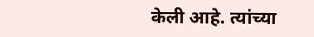केली आहे. त्यांच्या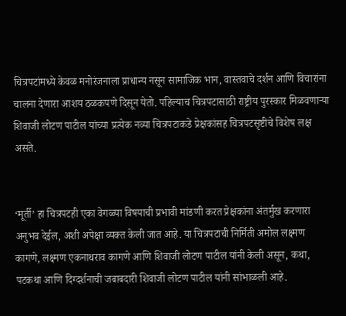चित्रपटांमध्ये केवळ मनोरंजनाला प्राधान्य नसून सामाजिक भान, वास्तवाचे दर्शन आणि विचारांना चालना देणारा आशय ठळकपणे दिसून येतो. पहिल्याच चित्रपटासाठी राष्ट्रीय पुरस्कार मिळवणाऱ्या शिवाजी लोटण पाटील यांच्या प्रत्येक नव्या चित्रपटाकडे प्रेक्षकांसह चित्रपटसृष्टीचे विशेष लक्ष असते.


‘मूर्ती’ हा चित्रपटही एका वेगळ्या विषयाची प्रभावी मांडणी करत प्रेक्षकांना अंतर्मुख करणारा अनुभव देईल, अशी अपेक्षा व्यक्त केली जात आहे. या चित्रपटाची निर्मिती अमोल लक्ष्मण कागणे, लक्ष्मण एकनाथराव कागणे आणि शिवाजी लोटण पाटील यांनी केली असून, कथा, पटकथा आणि दिग्दर्शनाची जबाबदारी शिवाजी लोटण पाटील यांनी सांभाळली आहे.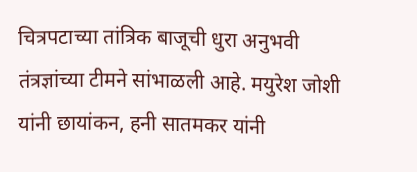चित्रपटाच्या तांत्रिक बाजूची धुरा अनुभवी तंत्रज्ञांच्या टीमने सांभाळली आहे. मयुरेश जोशी यांनी छायांकन, हनी सातमकर यांनी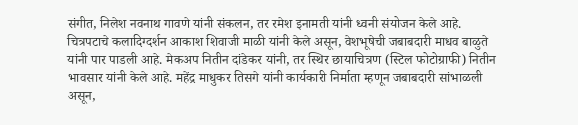संगीत, निलेश नवनाथ गावणे यांनी संकलन, तर रमेश इनामती यांनी ध्वनी संयोजन केले आहे. चित्रपटाचे कलादिग्दर्शन आकाश शिवाजी माळी यांनी केले असून, वेशभूषेची जबाबदारी माधव बाळुते यांनी पार पाडली आहे. मेकअप नितीन दांडेकर यांनी, तर स्थिर छायाचित्रण (स्टिल फोटोग्राफी) नितीन भावसार यांनी केले आहे. महेंद्र माधुकर तिसगे यांनी कार्यकारी निर्माता म्हणून जबाबदारी सांभाळली असून,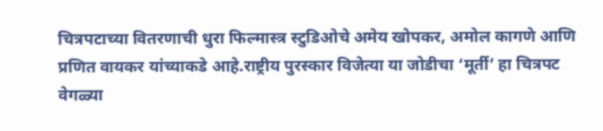चित्रपटाच्या वितरणाची धुरा फिल्मास्त्र स्टुडिओचे अमेय खोपकर, अमोल कागणे आणि प्रणित वायकर यांच्याकडे आहे.राष्ट्रीय पुरस्कार विजेत्या या जोडीचा ‘मूर्ती’ हा चित्रपट वेगळ्या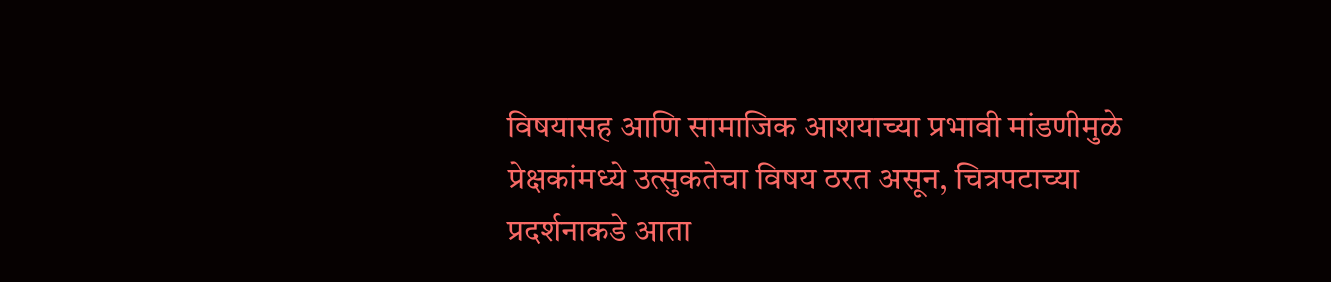विषयासह आणि सामाजिक आशयाच्या प्रभावी मांडणीमुळे प्रेक्षकांमध्ये उत्सुकतेचा विषय ठरत असून, चित्रपटाच्या प्रदर्शनाकडे आता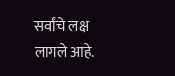सर्वांचे लक्ष लागले आहे.